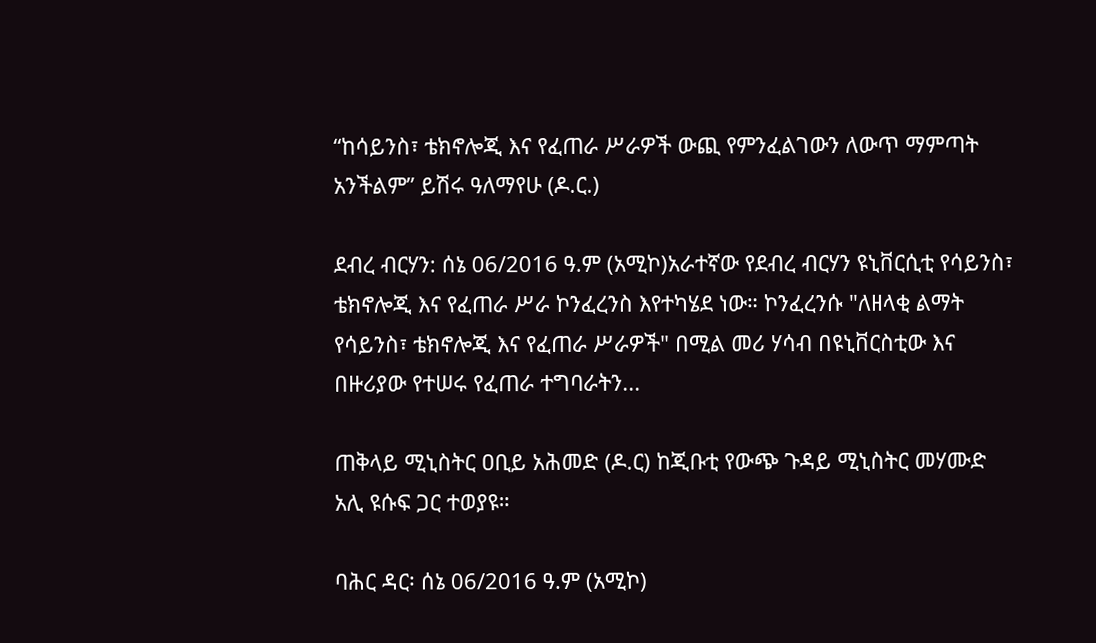“ከሳይንስ፣ ቴክኖሎጂ እና የፈጠራ ሥራዎች ውጪ የምንፈልገውን ለውጥ ማምጣት አንችልም” ይሽሩ ዓለማየሁ (ዶ.ር.)

ደብረ ብርሃን: ሰኔ 06/2016 ዓ.ም (አሚኮ)አራተኛው የደብረ ብርሃን ዩኒቨርሲቲ የሳይንስ፣ ቴክኖሎጂ እና የፈጠራ ሥራ ኮንፈረንስ እየተካሄደ ነው። ኮንፈረንሱ "ለዘላቂ ልማት የሳይንስ፣ ቴክኖሎጂ እና የፈጠራ ሥራዎች" በሚል መሪ ሃሳብ በዩኒቨርስቲው እና በዙሪያው የተሠሩ የፈጠራ ተግባራትን...

ጠቅላይ ሚኒስትር ዐቢይ አሕመድ (ዶ.ር) ከጂቡቲ የውጭ ጉዳይ ሚኒስትር መሃሙድ አሊ ዩሱፍ ጋር ተወያዩ።

ባሕር ዳር፡ ሰኔ 06/2016 ዓ.ም (አሚኮ)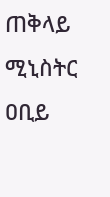ጠቅላይ ሚኒስትር ዐቢይ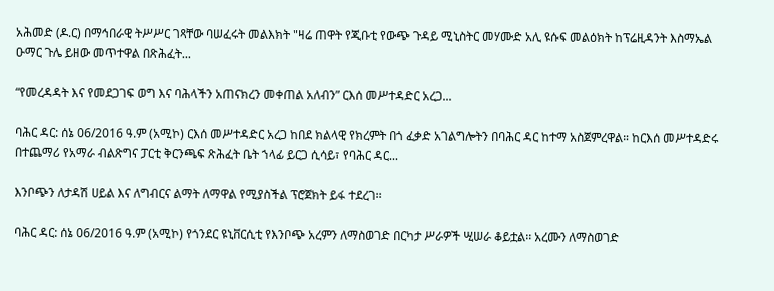አሕመድ (ዶ.ር) በማኅበራዊ ትሥሥር ገጻቸው ባሠፈሩት መልእክት "ዛሬ ጠዋት የጂቡቲ የውጭ ጉዳይ ሚኒስትር መሃሙድ አሊ ዩሱፍ መልዕክት ከፕሬዚዳንት እስማኤል ዑማር ጉሌ ይዘው መጥተዋል በጽሕፈት...

“የመረዳዳት እና የመደጋገፍ ወግ እና ባሕላችን አጠናክረን መቀጠል አለብን” ርእሰ መሥተዳድር አረጋ...

ባሕር ዳር: ሰኔ 06/2016 ዓ.ም (አሚኮ) ርእሰ መሥተዳድር አረጋ ከበደ ክልላዊ የክረምት በጎ ፈቃድ አገልግሎትን በባሕር ዳር ከተማ አስጀምረዋል። ከርእሰ መሥተዳድሩ በተጨማሪ የአማራ ብልጽግና ፓርቲ ቅርንጫፍ ጽሕፈት ቤት ኀላፊ ይርጋ ሲሳይ፣ የባሕር ዳር...

እንቦጭን ለታዳሽ ሀይል እና ለግብርና ልማት ለማዋል የሚያስችል ፕሮጀክት ይፋ ተደረገ፡፡

ባሕር ዳር: ሰኔ 06/2016 ዓ.ም (አሚኮ) የጎንደር ዩኒቨርሲቲ የእንቦጭ አረምን ለማስወገድ በርካታ ሥራዎች ሢሠራ ቆይቷል፡፡ አረሙን ለማስወገድ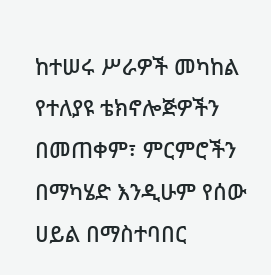ከተሠሩ ሥራዎች መካከል የተለያዩ ቴክኖሎጅዎችን በመጠቀም፣ ምርምሮችን በማካሄድ እንዲሁም የሰው ሀይል በማስተባበር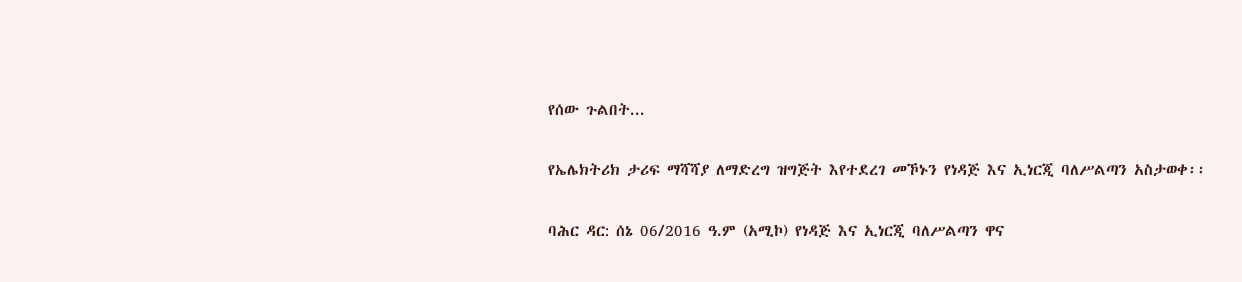የሰው ጉልበት...

የኤሌክትሪክ ታሪፍ ማሻሻያ ለማድረግ ዝግጅት እየተደረገ መኾኑን የነዳጅ እና ኢነርጂ ባለሥልጣን አስታወቀ፡፡

ባሕር ዳር: ሰኔ 06/2016 ዓ.ም (አሚኮ) የነዳጅ እና ኢነርጂ ባለሥልጣን ዋና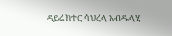ዳይሬክተር ሳህረላ አብዱላሂ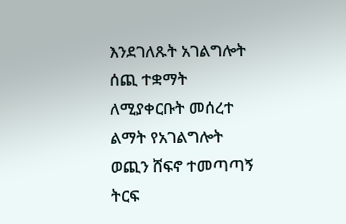እንደገለጹት አገልግሎት ሰጪ ተቋማት ለሚያቀርቡት መሰረተ ልማት የአገልግሎት ወጪን ሸፍኖ ተመጣጣኝ ትርፍ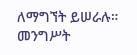ለማግኘት ይሠራሉ። መንግሥት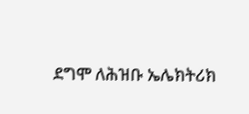ደግሞ ለሕዝቡ ኤሌክትሪክ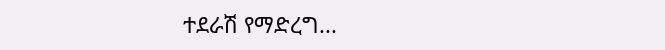ተደራሽ የማድረግ...